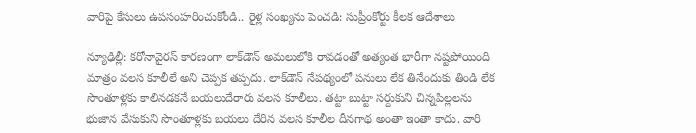వారిపై కేసులు ఉపసంహరించుకోండి.. రైళ్ల సంఖ్యను పెంచడి: సుప్రీంకోర్టు కీలక ఆదేశాలు

న్యూఢిల్లీ: కరోనావైరస్ కారణంగా లాక్‌డౌన్ అమలులోకి రావడంతో అత్యంత భారీగా నష్టపోయింది మాత్రం వలస కూలీలే అని చెప్పక తప్పదు. లాక్‌డౌన్ నేపథ్యంలో పనులు లేక తినేందుకు తిండి లేక సొంతూళ్లకు కాలినడకనే బయలుదేరారు వలస కూలీలు. తట్టా బుట్టా సర్దుకుని చిన్నపిల్లలను భుజాన వేసుకుని సొంతూళ్లకు బయలు దేరిన వలస కూలీల దీనగాథ అంతా ఇంతా కాదు. వారి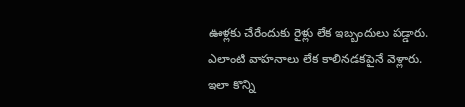ఊళ్లకు చేరేందుకు రైళ్లు లేక ఇబ్బందులు పడ్డారు. ఎలాంటి వాహనాలు లేక కాలినడకపైనే వెళ్లారు. ఇలా కొన్ని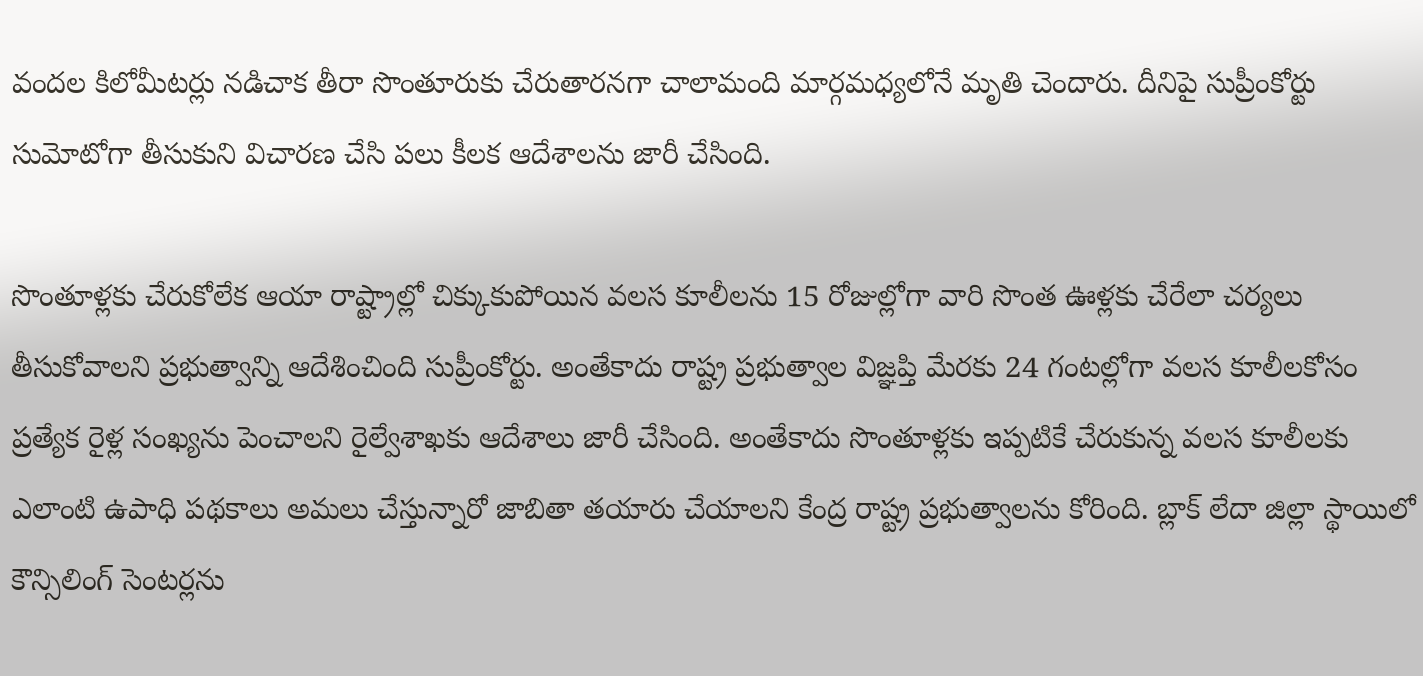వందల కిలోమీటర్లు నడిచాక తీరా సొంతూరుకు చేరుతారనగా చాలామంది మార్గమధ్యలోనే మృతి చెందారు. దీనిపై సుప్రీంకోర్టు సుమోటోగా తీసుకుని విచారణ చేసి పలు కీలక ఆదేశాలను జారీ చేసింది.

సొంతూళ్లకు చేరుకోలేక ఆయా రాష్ట్రాల్లో చిక్కుకుపోయిన వలస కూలీలను 15 రోజుల్లోగా వారి సొంత ఊళ్లకు చేరేలా చర్యలు తీసుకోవాలని ప్రభుత్వాన్ని ఆదేశించింది సుప్రీంకోర్టు. అంతేకాదు రాష్ట్ర ప్రభుత్వాల విజ్ఞప్తి మేరకు 24 గంటల్లోగా వలస కూలీలకోసం ప్రత్యేక రైళ్ల సంఖ్యను పెంచాలని రైల్వేశాఖకు ఆదేశాలు జారీ చేసింది. అంతేకాదు సొంతూళ్లకు ఇప్పటికే చేరుకున్న వలస కూలీలకు ఎలాంటి ఉపాధి పథకాలు అమలు చేస్తున్నారో జాబితా తయారు చేయాలని కేంద్ర రాష్ట్ర ప్రభుత్వాలను కోరింది. బ్లాక్‌ లేదా జిల్లా స్థాయిలో కౌన్సిలింగ్ సెంటర్లను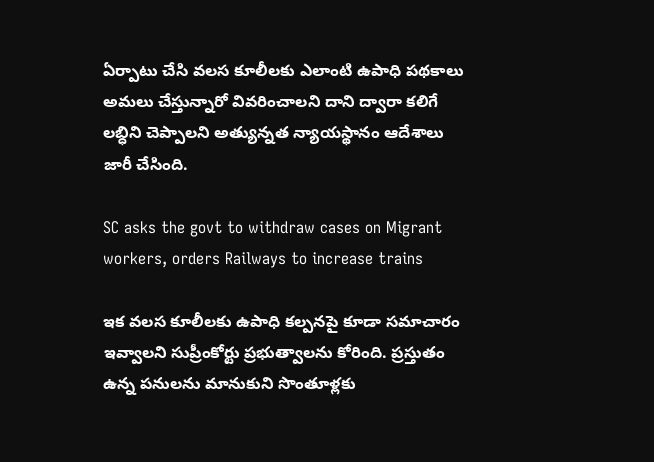ఏర్పాటు చేసి వలస కూలీలకు ఎలాంటి ఉపాధి పథకాలు అమలు చేస్తున్నారో వివరించాలని దాని ద్వారా కలిగే లబ్ధిని చెప్పాలని అత్యున్నత న్యాయస్థానం ఆదేశాలు జారీ చేసింది.

SC asks the govt to withdraw cases on Migrant workers, orders Railways to increase trains

ఇక వలస కూలీలకు ఉపాధి కల్పనపై కూడా సమాచారం ఇవ్వాలని సుప్రీంకోర్టు ప్రభుత్వాలను కోరింది. ప్రస్తుతం ఉన్న పనులను మానుకుని సొంతూళ్లకు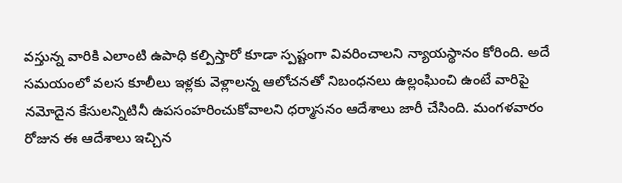వస్తున్న వారికి ఎలాంటి ఉపాధి కల్పిస్తారో కూడా స్పష్టంగా వివరించాలని న్యాయస్థానం కోరింది. అదే సమయంలో వలస కూలీలు ఇళ్లకు వెళ్లాలన్న ఆలోచనతో నిబంధనలు ఉల్లంఘించి ఉంటే వారిపై నమోదైన కేసులన్నిటినీ ఉపసంహరించుకోవాలని ధర్మాసనం ఆదేశాలు జారీ చేసింది. మంగళవారం రోజున ఈ ఆదేశాలు ఇచ్చిన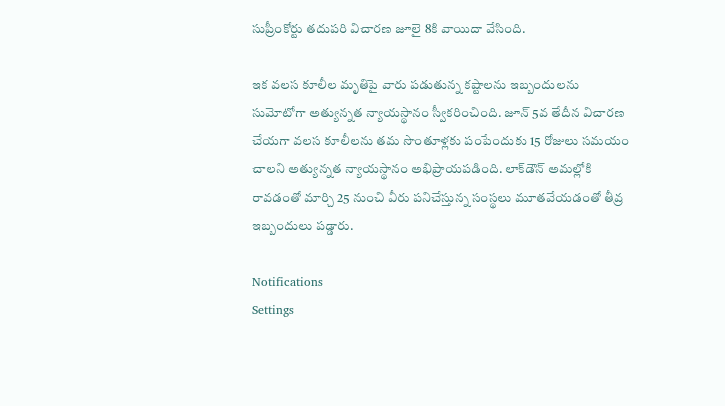సుప్రీంకోర్టు తదుపరి విచారణ జూలై 8కి వాయిదా వేసింది.

ఇక వలస కూలీల మృతిపై వారు పడుతున్న కష్టాలను ఇబ్బందులను సుమోటోగా అత్యున్నత న్యాయస్థానం స్వీకరించింది. జూన్ 5వ తేదీన విచారణ చేయగా వలస కూలీలను తమ సొంతూళ్లకు పంపేందుకు 15 రోజులు సమయం చాలని అత్యున్నత న్యాయస్థానం అభిప్రాయపడింది. లాక్‌డౌన్ అమల్లోకి రావడంతో మార్చి 25 నుంచి వీరు పనిచేస్తున్న సంస్థలు మూతవేయడంతో తీవ్ర ఇబ్బందులు పడ్డారు.

Notifications
Settings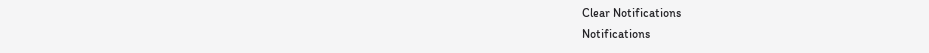Clear Notifications
Notifications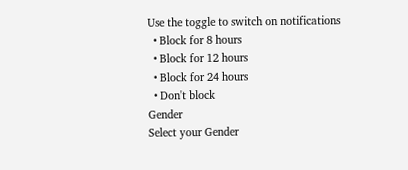Use the toggle to switch on notifications
  • Block for 8 hours
  • Block for 12 hours
  • Block for 24 hours
  • Don't block
Gender
Select your Gender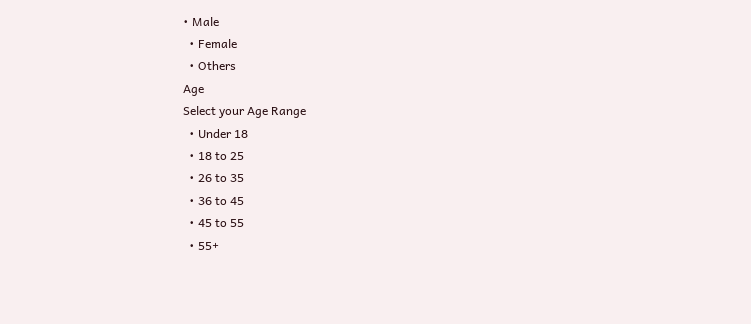• Male
  • Female
  • Others
Age
Select your Age Range
  • Under 18
  • 18 to 25
  • 26 to 35
  • 36 to 45
  • 45 to 55
  • 55+